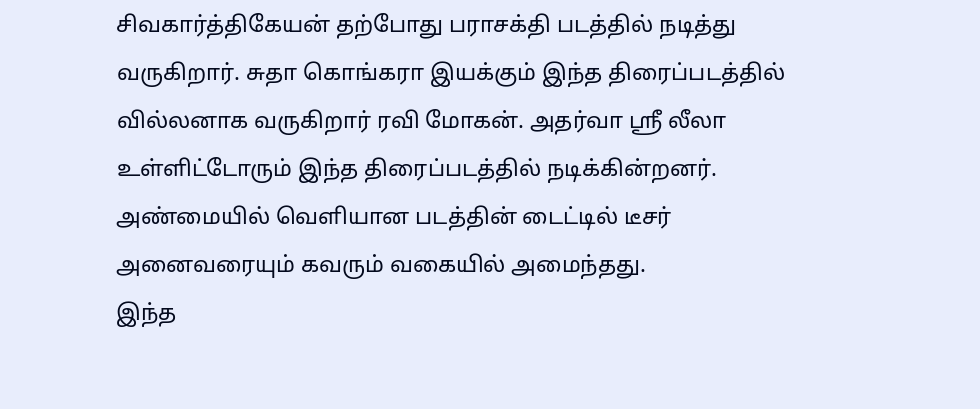சிவகார்த்திகேயன் தற்போது பராசக்தி படத்தில் நடித்து வருகிறார். சுதா கொங்கரா இயக்கும் இந்த திரைப்படத்தில் வில்லனாக வருகிறார் ரவி மோகன். அதர்வா ஸ்ரீ லீலா உள்ளிட்டோரும் இந்த திரைப்படத்தில் நடிக்கின்றனர். அண்மையில் வெளியான படத்தின் டைட்டில் டீசர் அனைவரையும் கவரும் வகையில் அமைந்தது.
இந்த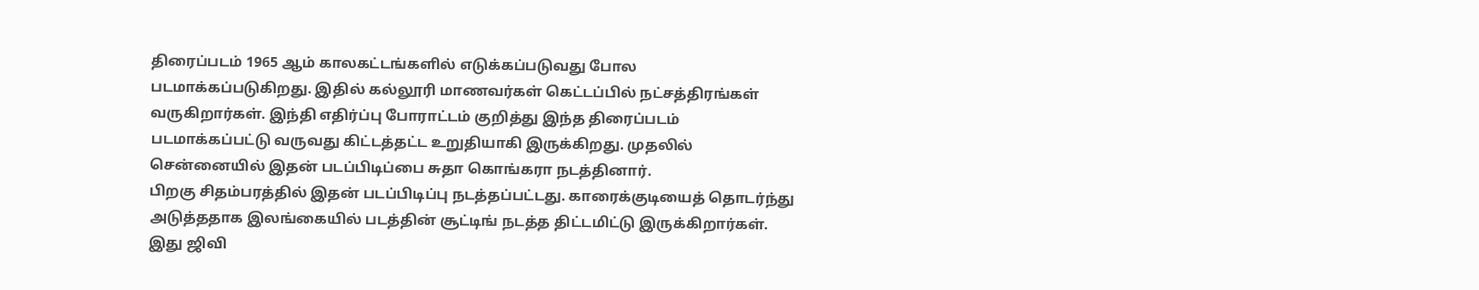திரைப்படம் 1965 ஆம் காலகட்டங்களில் எடுக்கப்படுவது போல படமாக்கப்படுகிறது. இதில் கல்லூரி மாணவர்கள் கெட்டப்பில் நட்சத்திரங்கள் வருகிறார்கள். இந்தி எதிர்ப்பு போராட்டம் குறித்து இந்த திரைப்படம் படமாக்கப்பட்டு வருவது கிட்டத்தட்ட உறுதியாகி இருக்கிறது. முதலில் சென்னையில் இதன் படப்பிடிப்பை சுதா கொங்கரா நடத்தினார்.
பிறகு சிதம்பரத்தில் இதன் படப்பிடிப்பு நடத்தப்பட்டது. காரைக்குடியைத் தொடர்ந்து அடுத்ததாக இலங்கையில் படத்தின் சூட்டிங் நடத்த திட்டமிட்டு இருக்கிறார்கள். இது ஜிவி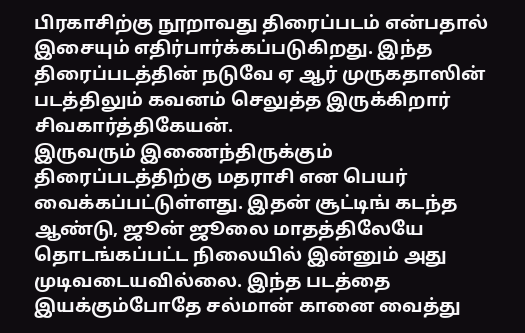பிரகாசிற்கு நூறாவது திரைப்படம் என்பதால் இசையும் எதிர்பார்க்கப்படுகிறது. இந்த திரைப்படத்தின் நடுவே ஏ ஆர் முருகதாஸின் படத்திலும் கவனம் செலுத்த இருக்கிறார் சிவகார்த்திகேயன்.
இருவரும் இணைந்திருக்கும் திரைப்படத்திற்கு மதராசி என பெயர் வைக்கப்பட்டுள்ளது. இதன் சூட்டிங் கடந்த ஆண்டு, ஜூன் ஜூலை மாதத்திலேயே தொடங்கப்பட்ட நிலையில் இன்னும் அது முடிவடையவில்லை. இந்த படத்தை இயக்கும்போதே சல்மான் கானை வைத்து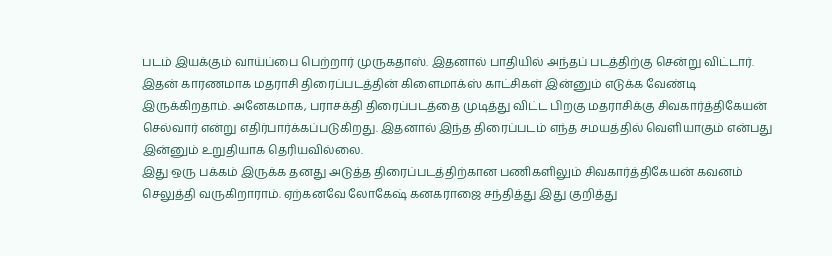படம் இயக்கும் வாய்ப்பை பெற்றார் முருகதாஸ். இதனால் பாதியில் அந்தப் படத்திற்கு சென்று விட்டார்.
இதன் காரணமாக மதராசி திரைப்படத்தின் கிளைமாக்ஸ் காட்சிகள் இன்னும் எடுக்க வேண்டி இருக்கிறதாம். அனேகமாக, பராசக்தி திரைப்படத்தை முடித்து விட்ட பிறகு மதராசிக்கு சிவகார்த்திகேயன் செல்வார் என்று எதிர்பார்க்கப்படுகிறது. இதனால் இந்த திரைப்படம் எந்த சமயத்தில் வெளியாகும் என்பது இன்னும் உறுதியாக தெரியவில்லை.
இது ஒரு பக்கம் இருக்க தனது அடுத்த திரைப்படத்திற்கான பணிகளிலும் சிவகார்த்திகேயன் கவனம் செலுத்தி வருகிறாராம். ஏற்கனவே லோகேஷ் கனகராஜை சந்தித்து இது குறித்து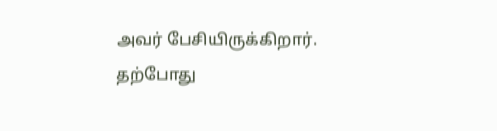அவர் பேசியிருக்கிறார். தற்போது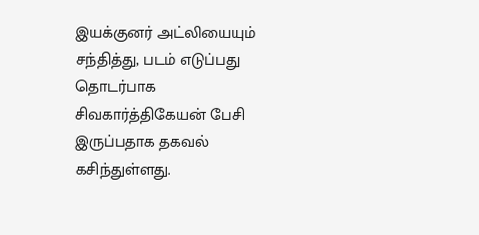இயக்குனர் அட்லியையும் சந்தித்து, படம் எடுப்பது தொடர்பாக சிவகார்த்திகேயன் பேசி இருப்பதாக தகவல் கசிந்துள்ளது.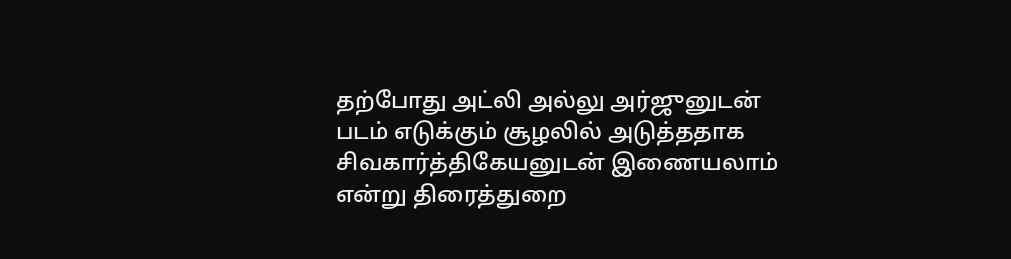தற்போது அட்லி அல்லு அர்ஜுனுடன் படம் எடுக்கும் சூழலில் அடுத்ததாக சிவகார்த்திகேயனுடன் இணையலாம் என்று திரைத்துறை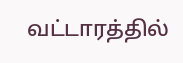வட்டாரத்தில்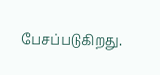பேசப்படுகிறது.